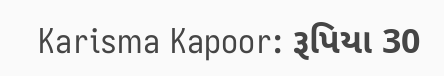Karisma Kapoor: રૂપિયા 30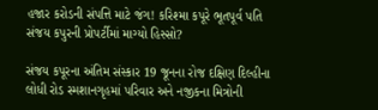હજાર કરોડની સંપત્તિ માટે જંગ! કરિશ્મા કપૂરે ભૂતપૂર્વ પતિ સંજય કપુરની પ્રોપર્ટીમાં માગ્યો હિસ્સો?

સંજય કપૂરના અંતિમ સંસ્કાર 19 જૂનના રોજ દક્ષિણ દિલ્હીના લોધી રોડ સ્મશાનગૃહમાં પરિવાર અને નજીકના મિત્રોની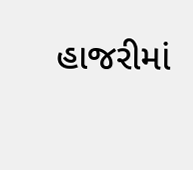હાજરીમાં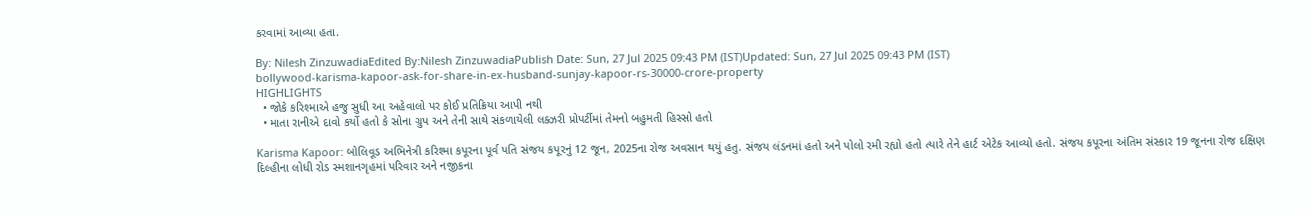કરવામાં આવ્યા હતા.

By: Nilesh ZinzuwadiaEdited By:Nilesh ZinzuwadiaPublish Date: Sun, 27 Jul 2025 09:43 PM (IST)Updated: Sun, 27 Jul 2025 09:43 PM (IST)
bollywood-karisma-kapoor-ask-for-share-in-ex-husband-sunjay-kapoor-rs-30000-crore-property
HIGHLIGHTS
  • જોકે કરિશ્માએ હજુ સુધી આ અહેવાલો પર કોઈ પ્રતિક્રિયા આપી નથી
  • માતા રાનીએ દાવો કર્યો હતો કે સોના ગ્રુપ અને તેની સાથે સંકળાયેલી લક્ઝરી પ્રોપર્ટીમાં તેમનો બહુમતી હિસ્સો હતો

Karisma Kapoor: બોલિવૂડ અભિનેત્રી કરિશ્મા કપૂરના પૂર્વ પતિ સંજય કપૂરનું 12 જૂન, 2025ના રોજ અવસાન થયું હતુ. સંજય લંડનમાં હતો અને પોલો રમી રહ્યો હતો ત્યારે તેને હાર્ટ એટેક આવ્યો હતો. સંજય કપૂરના અંતિમ સંસ્કાર 19 જૂનના રોજ દક્ષિણ દિલ્હીના લોધી રોડ સ્મશાનગૃહમાં પરિવાર અને નજીકના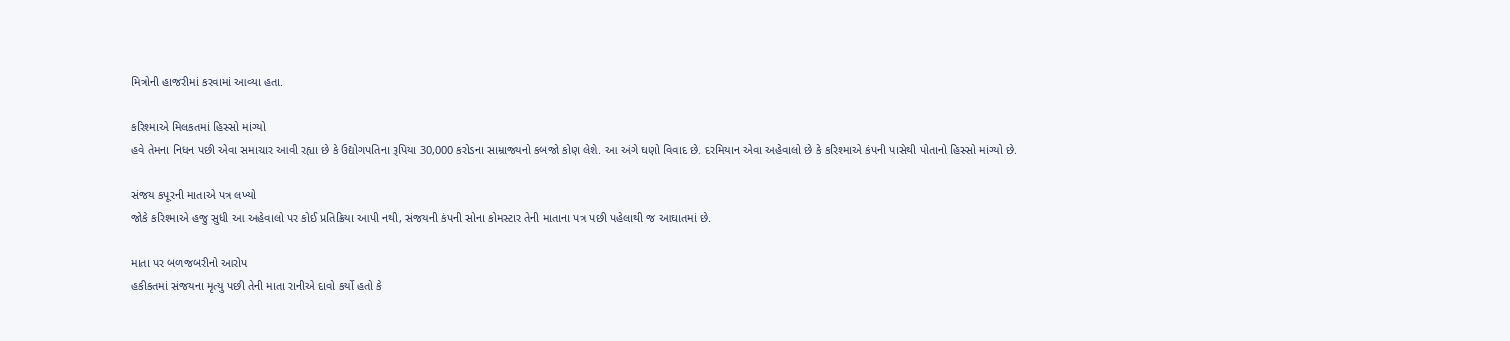મિત્રોની હાજરીમાં કરવામાં આવ્યા હતા.

કરિશ્માએ મિલકતમાં હિસ્સો માંગ્યો
હવે તેમના નિધન પછી એવા સમાચાર આવી રહ્યા છે કે ઉદ્યોગપતિના રૂપિયા 30,000 કરોડના સામ્રાજ્યનો કબજો કોણ લેશે. આ અંગે ઘણો વિવાદ છે. દરમિયાન એવા અહેવાલો છે કે કરિશ્માએ કંપની પાસેથી પોતાનો હિસ્સો માંગ્યો છે.

સંજય કપૂરની માતાએ પત્ર લખ્યો
જોકે કરિશ્માએ હજુ સુધી આ અહેવાલો પર કોઈ પ્રતિક્રિયા આપી નથી, સંજયની કંપની સોના કોમસ્ટાર તેની માતાના પત્ર પછી પહેલાથી જ આઘાતમાં છે.

માતા પર બળજબરીનો આરોપ
હકીકતમાં સંજયના મૃત્યુ પછી તેની માતા રાનીએ દાવો કર્યો હતો કે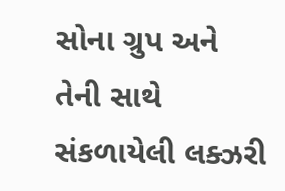સોના ગ્રુપ અને તેની સાથે સંકળાયેલી લક્ઝરી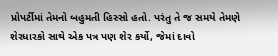પ્રોપર્ટીમાં તેમનો બહુમતી હિસ્સો હતો. પરંતુ તે જ સમયે તેમણે શેરધારકો સાથે એક પત્ર પણ શેર કર્યો, જેમાં દાવો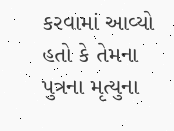કરવામાં આવ્યો હતો કે તેમના પુત્રના મૃત્યુના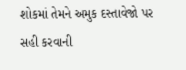શોકમાં તેમને અમુક દસ્તાવેજો પર સહી કરવાની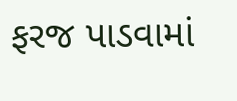ફરજ પાડવામાં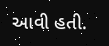આવી હતી.